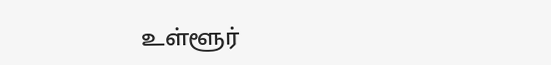உள்ளூர்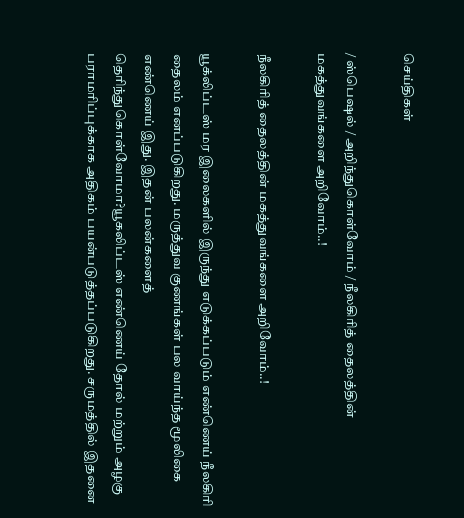செய்திகள்

/ ஸ்பெஷல் / அறிந்துகொள்வோம் / நீலகிரித் தைலத்தின் மகத்துவங்களை அறிவோம்..!

நீலகிரித் தைலத்தின் மகத்துவங்களை அறிவோம்..!

யூக்லிப்டஸ் மர இலைகளில் இருந்து எடுக்கப்படும் எண்ணெய் நீலகிரி தைலம் எனப்படுகிறது. மருத்துவ குணங்கள் பல வாய்ந்த மூலிகை எண்ணெய் இது. இதன் பலன்களைத் தெரிந்துகொள்வோமா?யூகலிப்டஸ் எண்ணெய் தோல் மற்றும் அழகு பராமரிப்புக்காக அதிகம் பயன்படுத்தப்படுகிறது. சருமத்தில் இதனை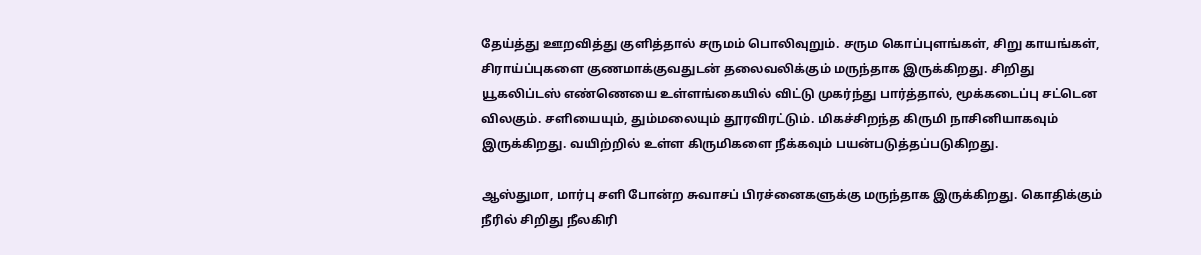தேய்த்து ஊறவித்து குளித்தால் சருமம் பொலிவுறும். சரும கொப்புளங்கள், சிறு காயங்கள், சிராய்ப்புகளை குணமாக்குவதுடன் தலைவலிக்கும் மருந்தாக இருக்கிறது. சிறிது யூகலிப்டஸ் எண்ணெயை உள்ளங்கையில் விட்டு முகர்ந்து பார்த்தால், மூக்கடைப்பு சட்டென விலகும். சளியையும், தும்மலையும் தூரவிரட்டும். மிகச்சிறந்த கிருமி நாசினியாகவும் இருக்கிறது. வயிற்றில் உள்ள கிருமிகளை நீக்கவும் பயன்படுத்தப்படுகிறது.

ஆஸ்துமா, மார்பு சளி போன்ற சுவாசப் பிரச்னைகளுக்கு மருந்தாக இருக்கிறது. கொதிக்கும் நீரில் சிறிது நீலகிரி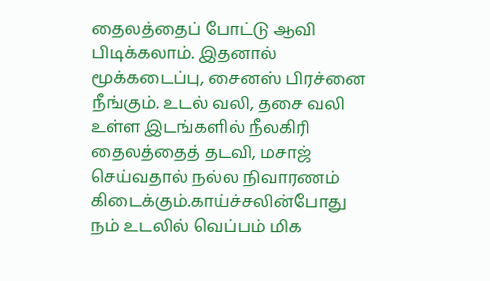தைலத்தைப் போட்டு ஆவி பிடிக்கலாம். இதனால் மூக்கடைப்பு, சைனஸ் பிரச்னை நீங்கும். உடல் வலி, தசை வலி உள்ள இடங்களில் நீலகிரி தைலத்தைத் தடவி, மசாஜ் செய்வதால் நல்ல நிவாரணம் கிடைக்கும்.காய்ச்சலின்போது நம் உடலில் வெப்பம் மிக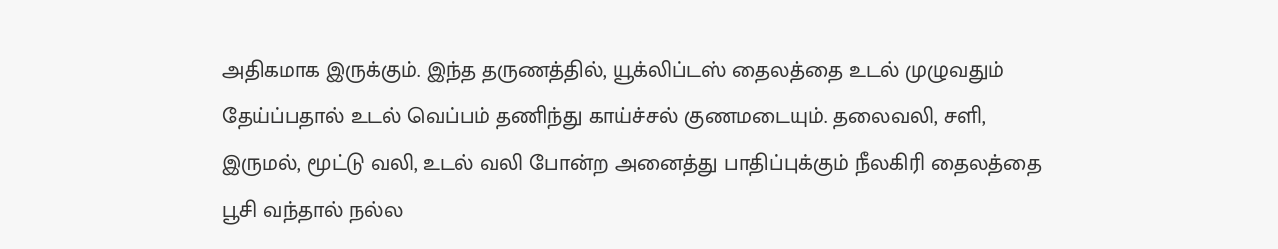அதிகமாக இருக்கும். இந்த தருணத்தில், யூக்லிப்டஸ் தைலத்தை உடல் முழுவதும் தேய்ப்பதால் உடல் வெப்பம் தணிந்து காய்ச்சல் குணமடையும். தலைவலி, சளி, இருமல், மூட்டு வலி, உடல் வலி போன்ற அனைத்து பாதிப்புக்கும் நீலகிரி தைலத்தை பூசி வந்தால் நல்ல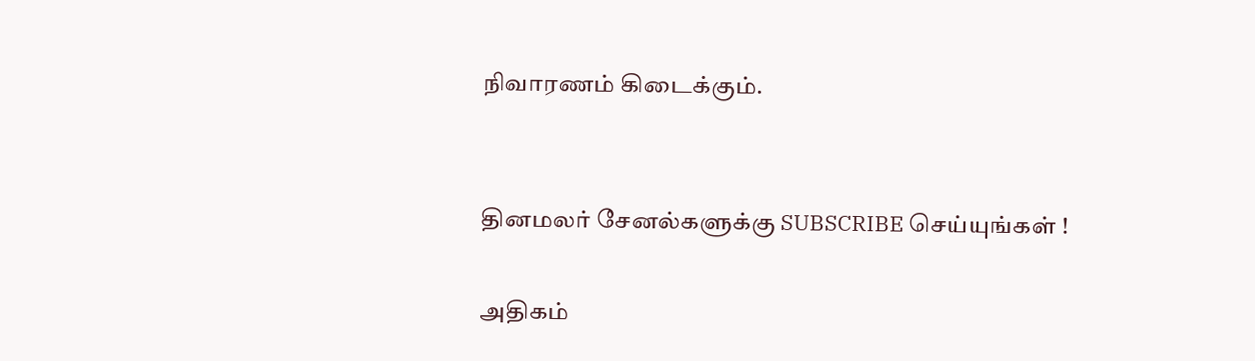நிவாரணம் கிடைக்கும்.


தினமலர் சேனல்களுக்கு SUBSCRIBE செய்யுங்கள் !

அதிகம்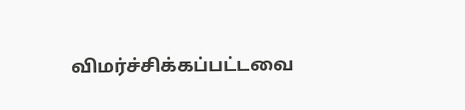விமர்ச்சிக்கப்பட்டவை